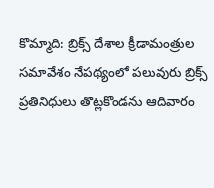కొమ్మాది: బ్రిక్స్ దేశాల క్రీడామంత్రుల సమావేశం నేపథ్యంలో పలువురు బ్రిక్స్ ప్రతినిధులు తొట్లకొండను ఆదివారం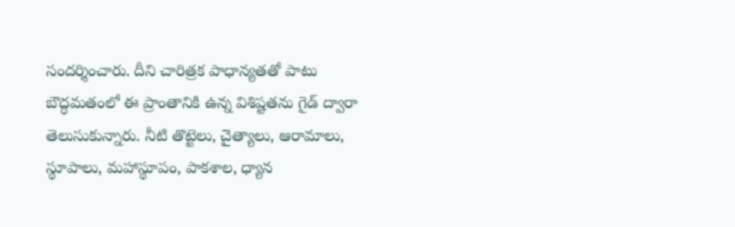సందర్శించారు. దీని చారిత్రక పాధాన్యతతో పాటు బౌద్ధమతంలో ఈ ప్రాంతానికి ఉన్న విశిష్టతను గైడ్ ద్వారా తెలుసుకున్నారు. నీటి తొట్టెలు, చైత్యాలు, ఆరామాలు, స్థూపాలు, మహాస్థూపం, పాకశాల, ధ్యాన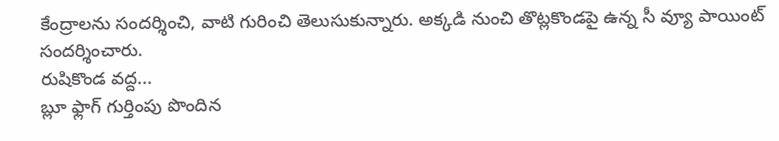కేంద్రాలను సందర్శించి, వాటి గురించి తెలుసుకున్నారు. అక్కడి నుంచి తొట్లకొండపై ఉన్న సీ వ్యూ పాయింట్ సందర్శించారు.
రుషికొండ వద్ద...
బ్లూ ఫ్లాగ్ గుర్తింపు పొందిన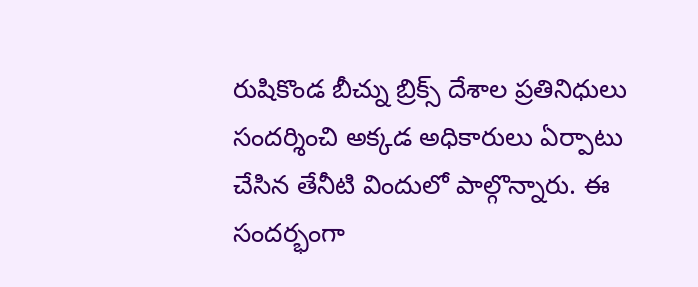రుషికొండ బీచ్ను బ్రిక్స్ దేశాల ప్రతినిధులు సందర్శించి అక్కడ అధికారులు ఏర్పాటు చేసిన తేనీటి విందులో పాల్గొన్నారు. ఈ సందర్భంగా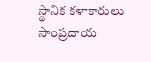స్థానిక కళాకారులు సాంప్రదాయ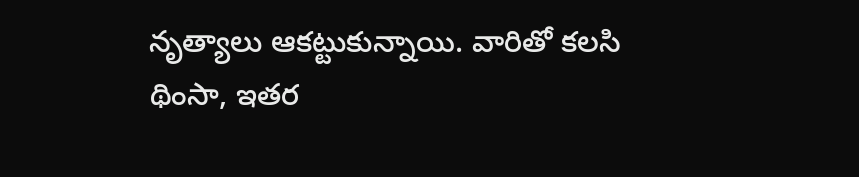నృత్యాలు ఆకట్టుకున్నాయి. వారితో కలసి థింసా, ఇతర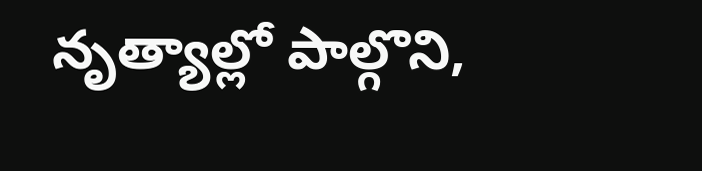నృత్యాల్లో పాల్గొని,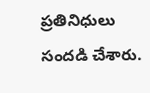ప్రతినిధులు సందడి చేశారు.